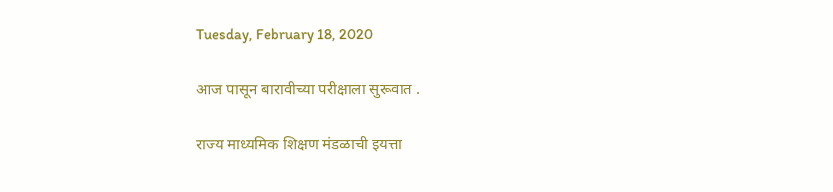Tuesday, February 18, 2020

आज पासून बारावीच्या परीक्षाला सुरूवात .

राज्य माध्यमिक शिक्षण मंडळाची इयत्ता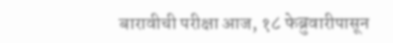बारावीची परीक्षा आज, १८ फेब्रुवारीपासून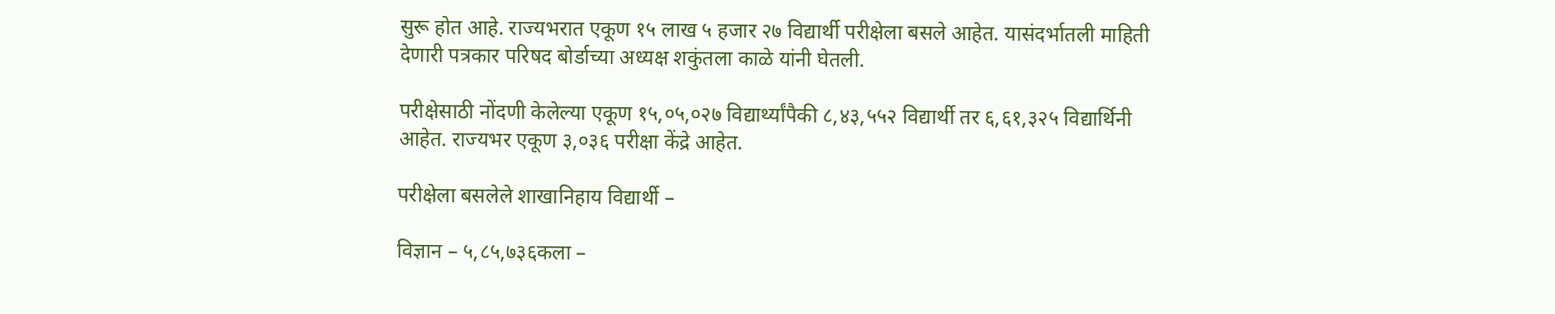सुरू होत आहे. राज्यभरात एकूण १५ लाख ५ हजार २७ विद्यार्थी परीक्षेला बसले आहेत. यासंदर्भातली माहिती देणारी पत्रकार परिषद बोर्डाच्या अध्यक्ष शकुंतला काळे यांनी घेतली.

परीक्षेसाठी नोंदणी केलेल्या एकूण १५,०५,०२७ विद्यार्थ्यांपैकी ८,४३,५५२ विद्यार्थी तर ६,६१,३२५ विद्यार्थिनी आहेत. राज्यभर एकूण ३,०३६ परीक्षा केंद्रे आहेत.

परीक्षेला बसलेले शाखानिहाय विद्यार्थी –

विज्ञान – ५,८५,७३६कला –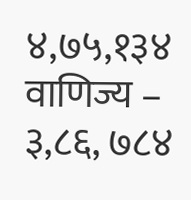४,७५,१३४
वाणिज्य – ३,८६, ७८४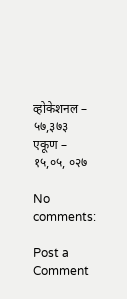व्होकेशनल – ५७,३७३
एकूण – १५,०५, ०२७

No comments:

Post a Comment